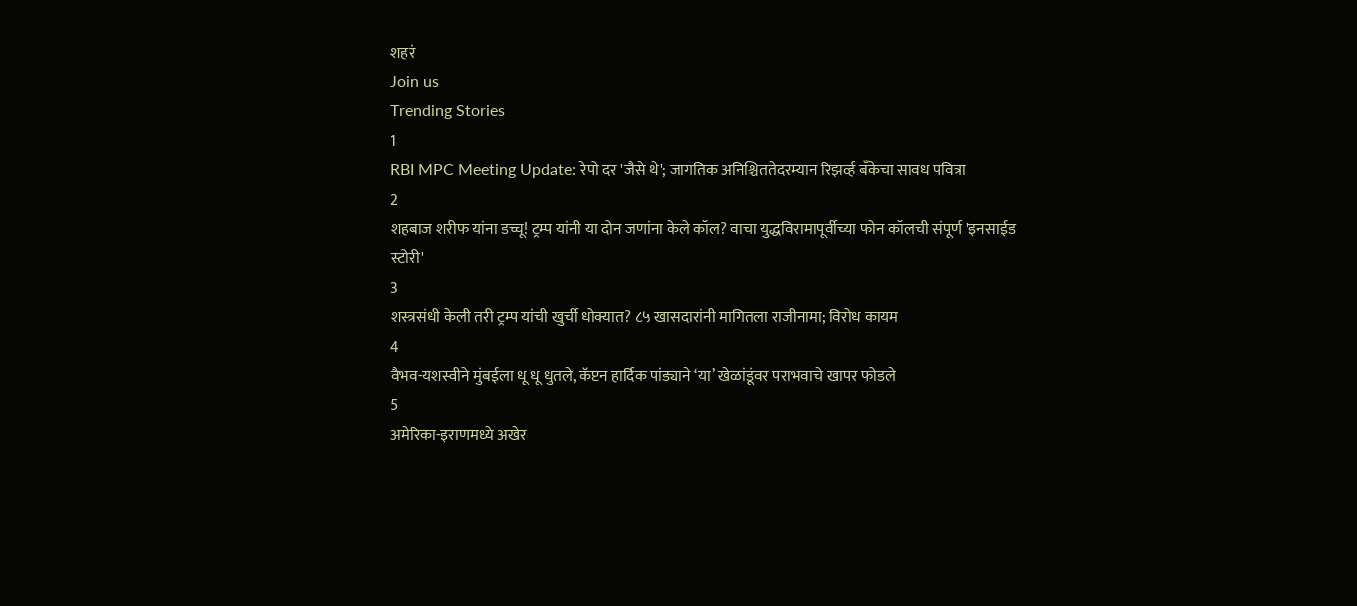शहरं
Join us
Trending Stories
1
RBI MPC Meeting Update: रेपो दर 'जैसे थे'; जागतिक अनिश्चिततेदरम्यान रिझर्व्ह बँकेचा सावध पवित्रा
2
शहबाज शरीफ यांना डच्चू! ट्रम्प यांनी या दोन जणांना केले कॉल? वाचा युद्धविरामापूर्वीच्या फोन कॉलची संपूर्ण 'इनसाईड स्टोरी'
3
शस्त्रसंधी केली तरी ट्रम्प यांची खुर्ची धोक्यात? ८५ खासदारांनी मागितला राजीनामा; विरोध कायम
4
वैभव-यशस्वीने मुंबईला धू धू धुतले, कॅप्टन हार्दिक पांड्याने ‘या’ खेळांडूंवर पराभवाचे खापर फोडले
5
अमेरिका-इराणमध्ये अखेर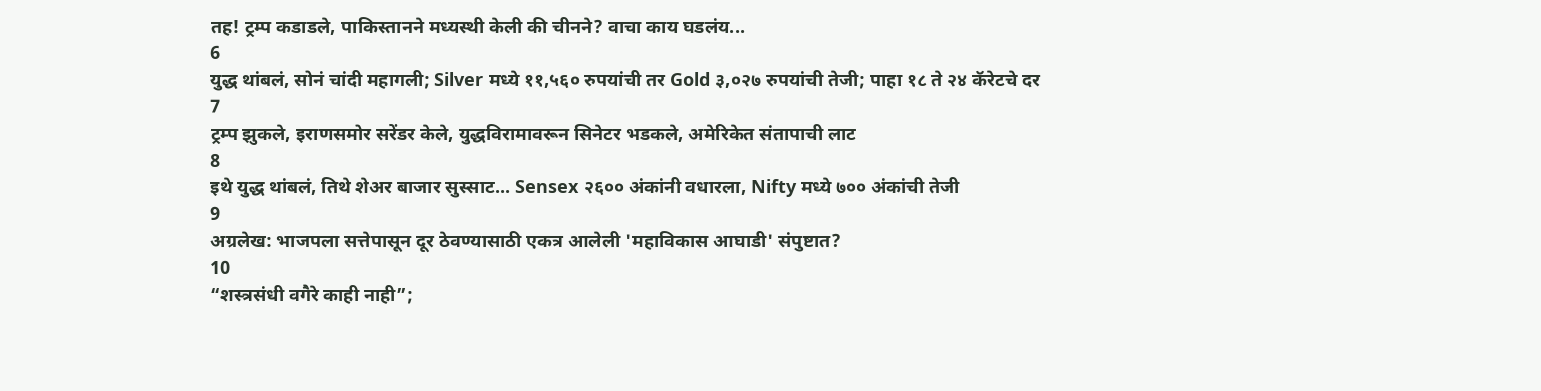तह! ट्रम्प कडाडले, पाकिस्तानने मध्यस्थी केली की चीनने? वाचा काय घडलंय...
6
युद्ध थांबलं, सोनं चांदी महागली; Silver मध्ये ११,५६० रुपयांची तर Gold ३,०२७ रुपयांची तेजी; पाहा १८ ते २४ कॅरेटचे दर
7
ट्रम्प झुकले, इराणसमोर सरेंडर केले, युद्धविरामावरून सिनेटर भडकले, अमेरिकेत संतापाची लाट
8
इथे युद्ध थांबलं, तिथे शेअर बाजार सुस्साट... Sensex २६०० अंकांनी वधारला, Nifty मध्ये ७०० अंकांची तेजी
9
अग्रलेख: भाजपला सत्तेपासून दूर ठेवण्यासाठी एकत्र आलेली 'महाविकास आघाडी' संपुष्टात?
10
“शस्त्रसंधी वगैरे काही नाही”;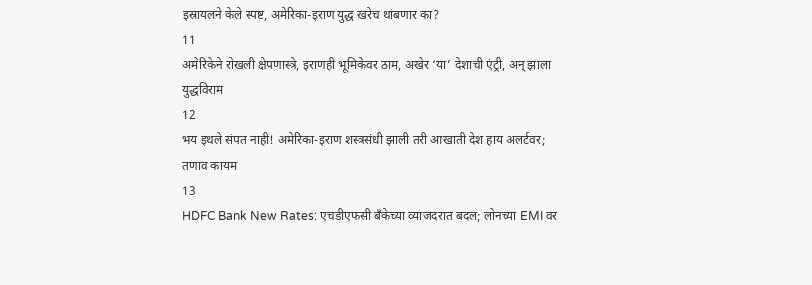इस्रायलने केले स्पष्ट, अमेरिका-इराण युद्ध खरेच थांबणार का?
11
अमेरिकेने रोखली क्षेपणास्त्रे, इराणही भूमिकेवर ठाम, अखेर ‘या’ देशाची एंट्री, अन् झाला युद्धविराम
12
भय इथले संपत नाही! अमेरिका-इराण शस्त्रसंधी झाली तरी आखाती देश हाय अलर्टवर; तणाव कायम
13
HDFC Bank New Rates: एचडीएफसी बँकेच्या व्याजदरात बदल; लोनच्या EMI वर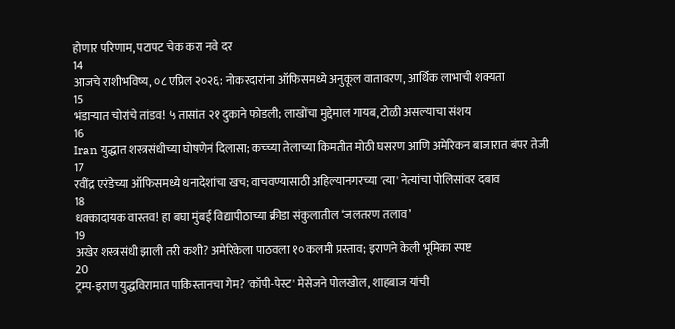होणार परिणाम, पटापट चेक करा नवे दर
14
आजचे राशीभविष्य, ०८ एप्रिल २०२६: नोकरदारांना ऑफिसमध्ये अनुकूल वातावरण, आर्थिक लाभाची शक्यता
15
भंडाऱ्यात चोरांचे तांडव! ५ तासांत २१ दुकाने फोडली; लाखोंचा मुद्देमाल गायब, टोळी असल्याचा संशय
16
Iran युद्धात शस्त्रसंधीच्या घोषणेनं दिलासा; कच्च्या तेलाच्या किमतीत मोठी घसरण आणि अमेरिकन बाजारात बंपर तेजी
17
रवींद्र एरंडेच्या ऑफिसमध्ये धनादेशांचा खच; वाचवण्यासाठी अहिल्यानगरच्या 'त्या' नेत्यांचा पोलिसांवर दबाव
18
धक्कादायक वास्तव! हा बघा मुंबई विद्यापीठाच्या क्रीडा संकुलातील ‘जलतरण तलाव’
19
अखेर शस्त्रसंधी झाली तरी कशी? अमेरिकेला पाठवला १० कलमी प्रस्ताव; इराणने केली भूमिका स्पष्ट
20
ट्रम्प-इराण युद्धविरामात पाकिस्तानचा गेम? 'कॉपी-पेस्ट' मेसेजने पोलखोल, शाहबाज यांची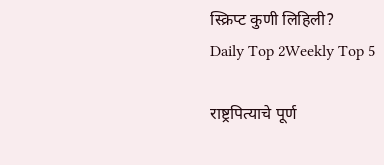स्क्रिप्ट कुणी लिहिली?
Daily Top 2Weekly Top 5

राष्ट्रपित्याचे पूर्ण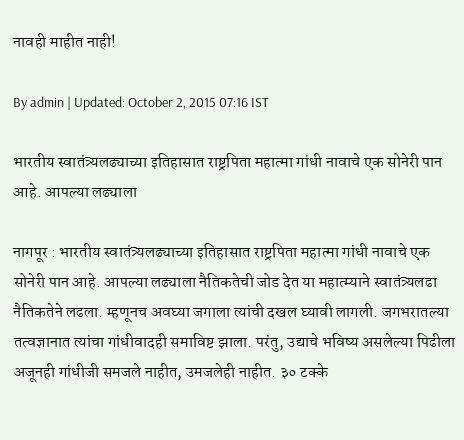नावही माहीत नाही!

By admin | Updated: October 2, 2015 07:16 IST

भारतीय स्वातंत्र्यलढ्याच्या इतिहासात राष्ट्रपिता महात्मा गांधी नावाचे एक सोनेरी पान आहे. आपल्या लढ्याला

नागपूर : भारतीय स्वातंत्र्यलढ्याच्या इतिहासात राष्ट्रपिता महात्मा गांधी नावाचे एक सोनेरी पान आहे. आपल्या लढ्याला नैतिकतेची जोड देत या महात्म्याने स्वातंत्र्यलढा नैतिकतेने लढला. म्हणूनच अवघ्या जगाला त्यांची दखल घ्यावी लागली. जगभरातल्या तत्वज्ञानात त्यांचा गांधीवादही समाविष्ट झाला. परंतु, उद्याचे भविष्य असलेल्या पिढीला अजूनही गांधीजी समजले नाहीत, उमजलेही नाहीत. ३० टक्के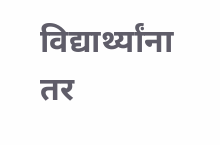विद्यार्थ्यांना तर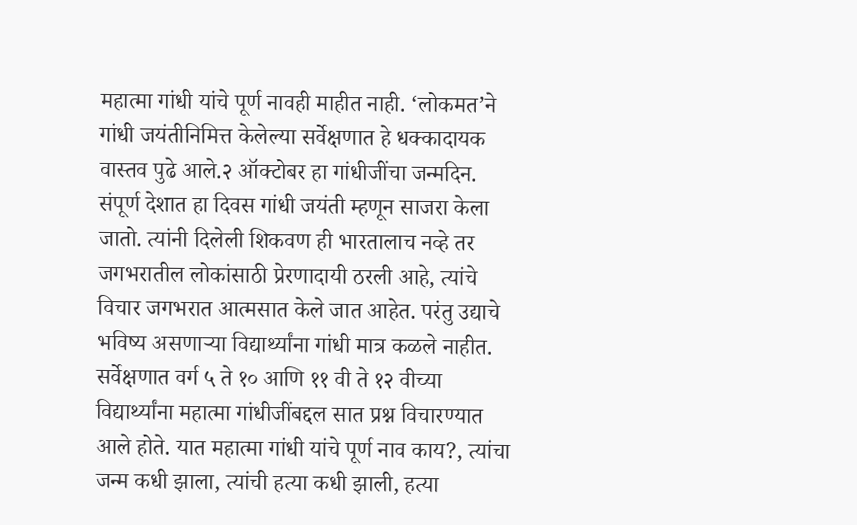महात्मा गांधी यांचे पूर्ण नावही माहीत नाही. ‘लोकमत’ने गांधी जयंतीनिमित्त केलेल्या सर्वेक्षणात हे धक्कादायक वास्तव पुढे आले.२ ऑक्टोबर हा गांधीजींचा जन्मदिन. संपूर्ण देशात हा दिवस गांधी जयंती म्हणून साजरा केला जातो. त्यांनी दिलेली शिकवण ही भारतालाच नव्हे तर जगभरातील लोकांसाठी प्रेरणादायी ठरली आहे, त्यांचे विचार जगभरात आत्मसात केले जात आहेत. परंतु उद्याचे भविष्य असणाऱ्या विद्यार्थ्यांना गांधी मात्र कळले नाहीत. सर्वेक्षणात वर्ग ५ ते १० आणि ११ वी ते १२ वीच्या विद्यार्थ्यांना महात्मा गांधीजींबद्दल सात प्रश्न विचारण्यात आले होते. यात महात्मा गांधी यांचे पूर्ण नाव काय?, त्यांचा जन्म कधी झाला, त्यांची हत्या कधी झाली, हत्या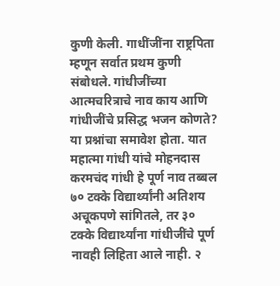कुणी केली. गाधींजींना राष्ट्रपिता म्हणून सर्वात प्रथम कुणी संबोधले. गांधीजींच्या आत्मचरित्राचे नाव काय आणि गांधीजींचे प्रसिद्ध भजन कोणते? या प्रश्नांचा समावेश होता. यात महात्मा गांधी यांचे मोहनदास करमचंद गांधी हे पूर्ण नाव तब्बल ७० टक्के विद्यार्थ्यांनी अतिशय अचूकपणे सांगितले, तर ३० टक्के विद्यार्थ्यांना गांधीजींचे पूर्ण नावही लिहिता आले नाही. २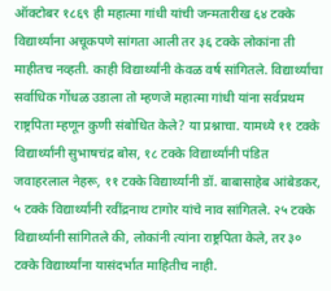ऑक्टोबर १८६९ ही महात्मा गांधी यांची जन्मतारीख ६४ टक्के विद्यार्थ्यांना अचूकपणे सांगता आली तर ३६ टक्के लोकांना ती माहीतच नव्हती. काही विद्यार्थ्यांनी केवळ वर्ष सांगितले. विद्यार्थ्यांचा सर्वाधिक गोंधळ उडाला तो म्हणजे महात्मा गांधी यांना सर्वप्रथम राष्ट्रपिता म्हणून कुणी संबोधित केले? या प्रश्नाचा. यामध्ये ११ टक्के विद्यार्थ्यांनी सुभाषचंद्र बोस, १८ टक्के विद्यार्थ्यांनी पंडित जवाहरलाल नेहरू, ११ टक्के विद्यार्थ्यांनी डॉ. बाबासाहेब आंबेडकर, ५ टक्के विद्यार्थ्यांनी रवींद्रनाथ टागोर यांचे नाव सांगितले. २५ टक्के विद्यार्थ्यांनी सांगितले की, लोकांनी त्यांना राष्ट्रपिता केले, तर ३० टक्के विद्यार्थ्यांना यासंदर्भात माहितीच नाही.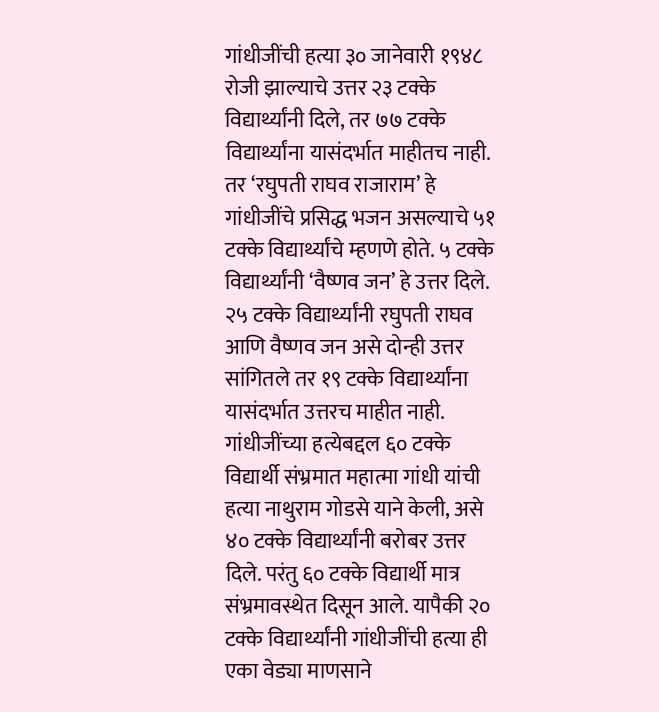गांधीजींची हत्या ३० जानेवारी १९४८ रोजी झाल्याचे उत्तर २३ टक्के विद्यार्थ्यांनी दिले, तर ७७ टक्के विद्यार्थ्यांना यासंदर्भात माहीतच नाही. तर ‘रघुपती राघव राजाराम’ हे गांधीजींचे प्रसिद्ध भजन असल्याचे ५१ टक्के विद्यार्थ्यांचे म्हणणे होते. ५ टक्के विद्यार्थ्यांनी ‘वैष्णव जन’ हे उत्तर दिले. २५ टक्के विद्यार्थ्यांनी रघुपती राघव आणि वैष्णव जन असे दोन्ही उत्तर सांगितले तर १९ टक्के विद्यार्थ्यांना यासंदर्भात उत्तरच माहीत नाही. गांधीजींच्या हत्येबद्दल ६० टक्के विद्यार्थी संभ्रमात महात्मा गांधी यांची हत्या नाथुराम गोडसे याने केली, असे ४० टक्के विद्यार्थ्यांनी बरोबर उत्तर दिले. परंतु ६० टक्के विद्यार्थी मात्र संभ्रमावस्थेत दिसून आले. यापैकी २० टक्के विद्यार्थ्यांनी गांधीजींची हत्या ही एका वेड्या माणसाने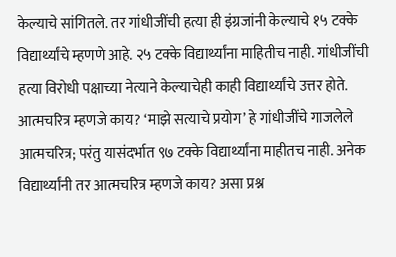केल्याचे सांगितले. तर गांधीजींची हत्या ही इंग्रजांनी केल्याचे १५ टक्के विद्यार्थ्यांचे म्हणणे आहे. २५ टक्के विद्यार्थ्यांना माहितीच नाही. गांधीजींची हत्या विरोधी पक्षाच्या नेत्याने केल्याचेही काही विद्यार्थ्यांचे उत्तर होते. आत्मचरित्र म्हणजे काय? ‘माझे सत्याचे प्रयोग’ हे गांधीजींचे गाजलेले आत्मचरित्र; परंतु यासंदर्भात ९७ टक्के विद्यार्थ्यांना माहीतच नाही. अनेक विद्यार्थ्यांनी तर आत्मचरित्र म्हणजे काय? असा प्रश्न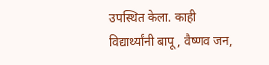उपस्थित केला. काही विद्यार्थ्यांनी बापू, वैष्णव जन,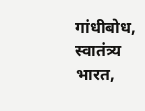गांधीबोध, स्वातंत्र्य भारत,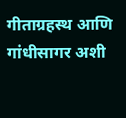गीताग्रहस्थ आणि गांधीसागर अशी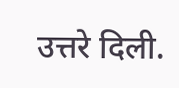उत्तरे दिली.